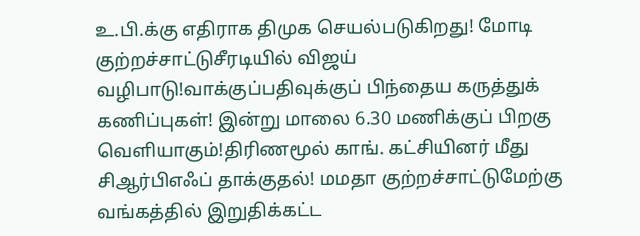உ.பி.க்கு எதிராக திமுக செயல்படுகிறது! மோடி குற்றச்சாட்டுசீரடியில் விஜய் வழிபாடு!வாக்குப்பதிவுக்குப் பிந்தைய கருத்துக் கணிப்புகள்! இன்று மாலை 6.30 மணிக்குப் பிறகு வெளியாகும்!திரிணமூல் காங். கட்சியினர் மீது சிஆர்பிஎஃப் தாக்குதல்! மமதா குற்றச்சாட்டுமேற்கு வங்கத்தில் இறுதிக்கட்ட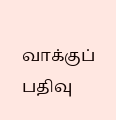வாக்குப் பதிவு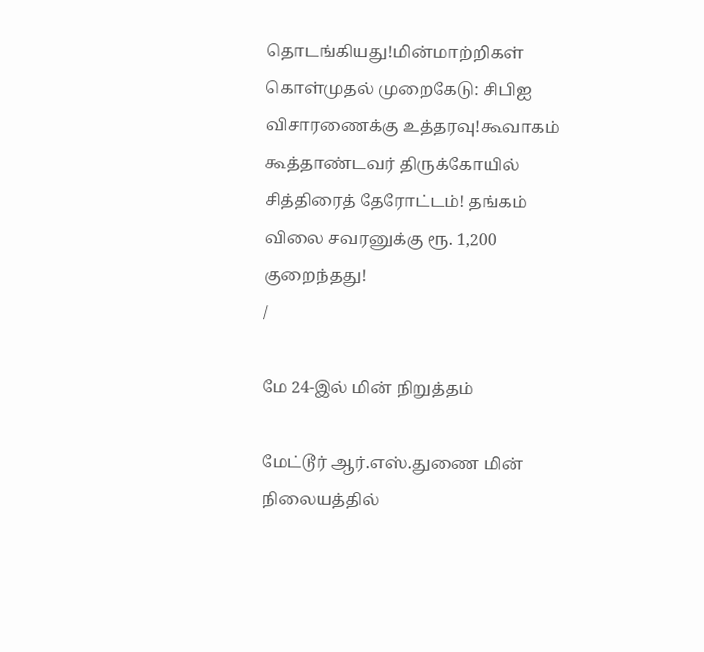தொடங்கியது!மின்மாற்றிகள் கொள்முதல் முறைகேடு: சிபிஐ விசாரணைக்கு உத்தரவு!கூவாகம் கூத்தாண்டவர் திருக்கோயில் சித்திரைத் தேரோட்டம்! தங்கம் விலை சவரனுக்கு ரூ. 1,200 குறைந்தது!
/

மே 24-இல் மின் நிறுத்தம்

மேட்டூர் ஆர்.எஸ்.துணை மின் நிலையத்தில்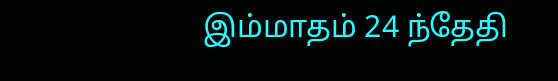இம்மாதம் 24 ந்தேதி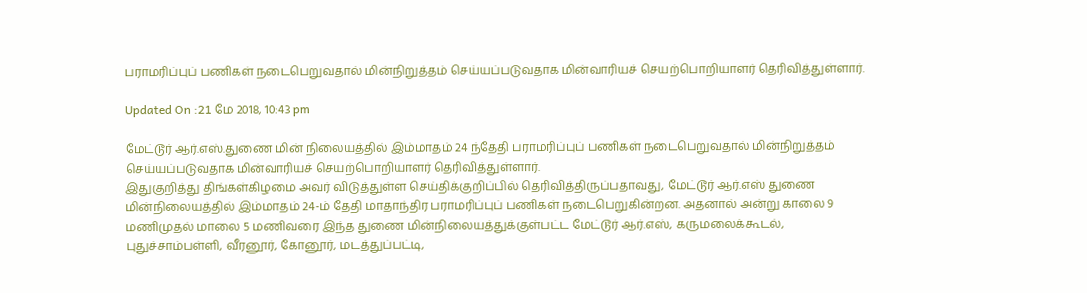பராமரிப்புப் பணிகள் நடைபெறுவதால் மின்நிறுத்தம் செய்யப்படுவதாக மின்வாரியச் செயற்பொறியாளர் தெரிவித்துள்ளார்.

Updated On :21 மே 2018, 10:43 pm

மேட்டூர் ஆர்.எஸ்.துணை மின் நிலையத்தில் இம்மாதம் 24 ந்தேதி பராமரிப்புப் பணிகள் நடைபெறுவதால் மின்நிறுத்தம் செய்யப்படுவதாக மின்வாரியச் செயற்பொறியாளர் தெரிவித்துள்ளார்.
இதுகுறித்து திங்கள்கிழமை அவர் விடுத்துள்ள செய்திக்குறிப்பில் தெரிவித்திருப்பதாவது, மேட்டூர் ஆர்.எஸ் துணை மின்நிலையத்தில் இம்மாதம் 24-ம் தேதி மாதாந்திர பராமரிப்புப் பணிகள் நடைபெறுகின்றன. அதனால் அன்று காலை 9 மணிமுதல் மாலை 5 மணிவரை இந்த துணை மின்நிலையத்துக்குள்பட்ட மேட்டூர் ஆர்.எஸ், கருமலைக்கூடல், புதுச்சாம்பள்ளி, வீரனூர், கோனூர், மடத்துப்பட்டி,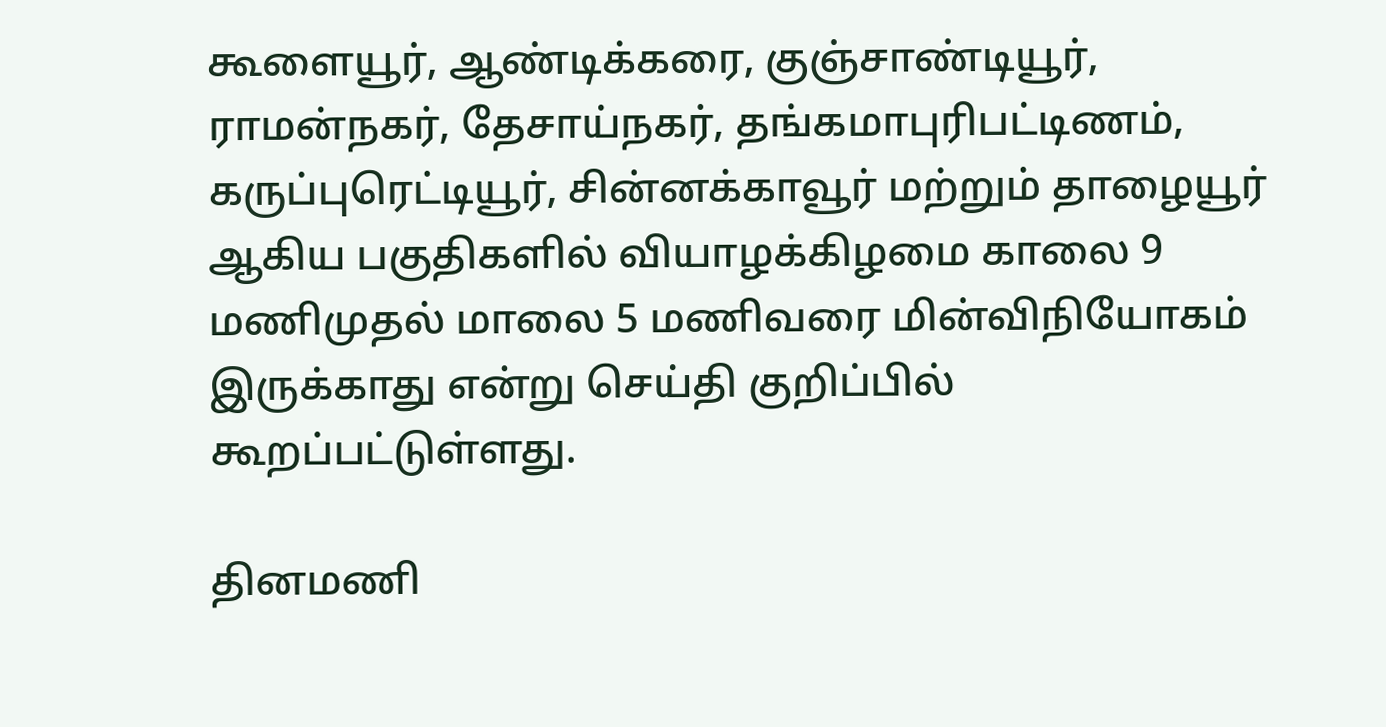கூளையூர், ஆண்டிக்கரை, குஞ்சாண்டியூர், ராமன்நகர், தேசாய்நகர், தங்கமாபுரிபட்டிணம், கருப்புரெட்டியூர், சின்னக்காவூர் மற்றும் தாழையூர் ஆகிய பகுதிகளில் வியாழக்கிழமை காலை 9 மணிமுதல் மாலை 5 மணிவரை மின்விநியோகம் இருக்காது என்று செய்தி குறிப்பில் கூறப்பட்டுள்ளது.

தினமணி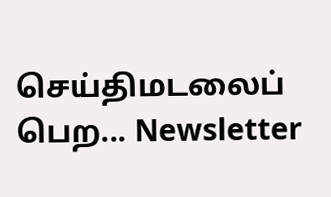செய்திமடலைப் பெற... Newsletter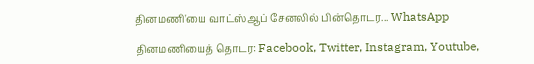தினமணி'யை வாட்ஸ்ஆப் சேனலில் பின்தொடர... WhatsApp

தினமணியைத் தொடர: Facebook, Twitter, Instagram, Youtube,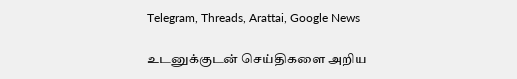Telegram, Threads, Arattai, Google News

உடனுக்குடன் செய்திகளை அறிய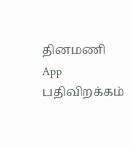தினமணி App பதிவிறக்கம்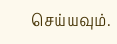செய்யவும்.